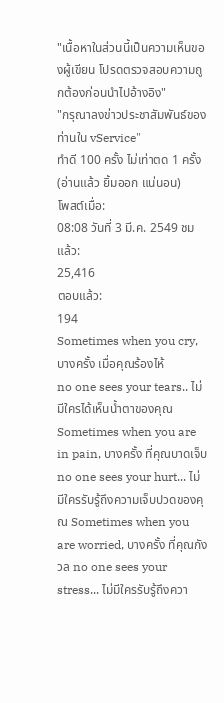"เนื้อหาในส่วนนี้เป็นความเห็นของผู้เขียน โปรดตรวจสอบความถูกต้องก่อนนำไปอ้างอิง"
"กรุณาลงข่าวประชาสัมพันธ์ของท่านใน vService"
ทำดี 100 ครั้ง ไม่เท่าตด 1 ครั้ง (อ่านแล้ว ยิ้มออก แน่นอน)
โพสต์เมื่อ:
08:08 วันที่ 3 มี.ค. 2549 ชมแล้ว:
25,416
ตอบแล้ว:
194
Sometimes when you cry, บางครั้ง เมื่อคุณร้องไห้
no one sees your tears.. ไม่มีใครได้เห็นน้ำตาของคุณ Sometimes when you are in pain, บางครั้ง ที่คุณบาดเจ็บ no one sees your hurt... ไม่มีใครรับรู้ถึงความเจ็บปวดของคุณ Sometimes when you are worried, บางครั้ง ที่คุณกังวล no one sees your stress... ไม่มีใครรับรู้ถึงควา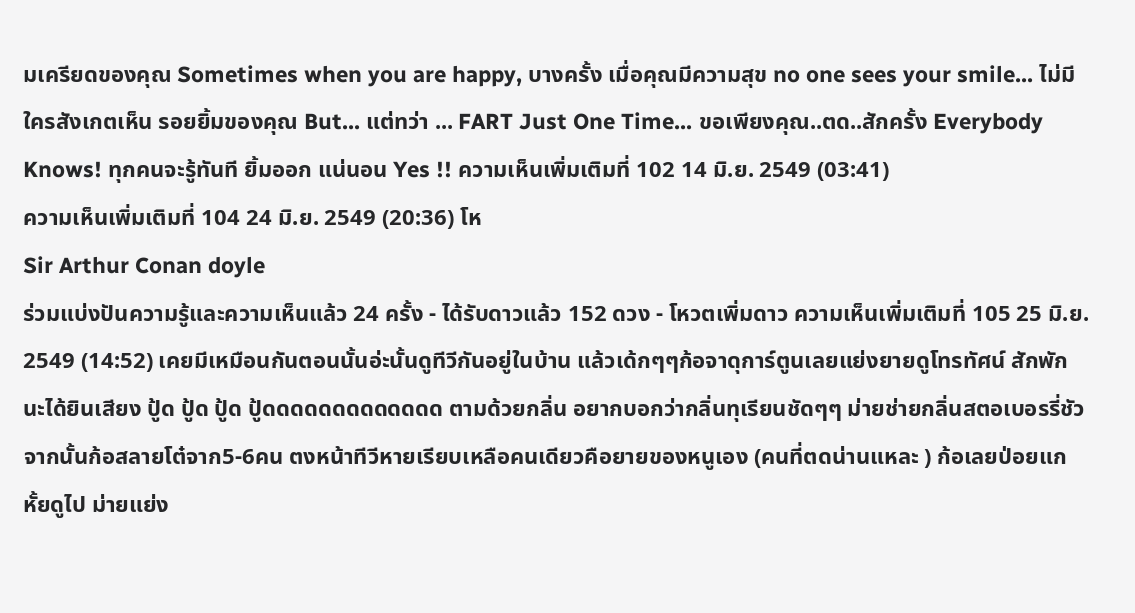มเครียดของคุณ Sometimes when you are happy, บางครั้ง เมื่อคุณมีความสุข no one sees your smile... ไม่มีใครสังเกตเห็น รอยยิ้มของคุณ But... แต่ทว่า ... FART Just One Time... ขอเพียงคุณ..ตด..สักครั้ง Everybody Knows! ทุกคนจะรู้ทันที ยิ้มออก แน่นอน Yes !! ความเห็นเพิ่มเติมที่ 102 14 มิ.ย. 2549 (03:41)
ความเห็นเพิ่มเติมที่ 104 24 มิ.ย. 2549 (20:36) โห
Sir Arthur Conan doyle
ร่วมแบ่งปันความรู้และความเห็นแล้ว 24 ครั้ง - ได้รับดาวแล้ว 152 ดวง - โหวตเพิ่มดาว ความเห็นเพิ่มเติมที่ 105 25 มิ.ย. 2549 (14:52) เคยมีเหมือนกันตอนนั้นอ่ะนั้นดูทีวีกันอยู่ในบ้าน แล้วเด้กๆๆก้อจาดุการ์ตูนเลยแย่งยายดูโทรทัศน์ สักพักนะได้ยินเสียง ปู้ด ปู้ด ปู้ด ปู้ดดดดดดดดดดดดด ตามด้วยกลิ่น อยากบอกว่ากลิ่นทุเรียนชัดๆๆ ม่ายช่ายกลิ่นสตอเบอรรี่ชัว จากนั้นก้อสลายโต๋จาก5-6คน ตงหน้าทีวีหายเรียบเหลือคนเดียวคือยายของหนูเอง (คนที่ตดน่านแหละ ) ก้อเลยป่อยแกหั้ยดูไป ม่ายแย่ง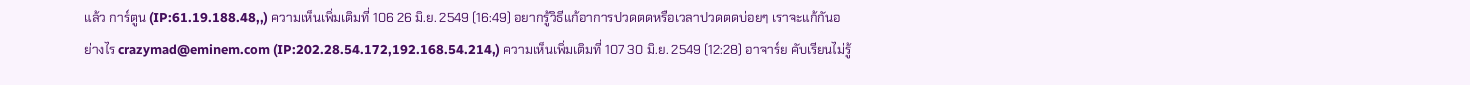แล้ว การ์ตูน (IP:61.19.188.48,,) ความเห็นเพิ่มเติมที่ 106 26 มิ.ย. 2549 (16:49) อยากรู้วิธีแก้อาการปวดตดหรือเวลาปวดตดบ่อยๆ เราจะแก้กันอย่างไร crazymad@eminem.com (IP:202.28.54.172,192.168.54.214,) ความเห็นเพิ่มเติมที่ 107 30 มิ.ย. 2549 (12:28) อาจาร์ย คับเรียนไม่รู้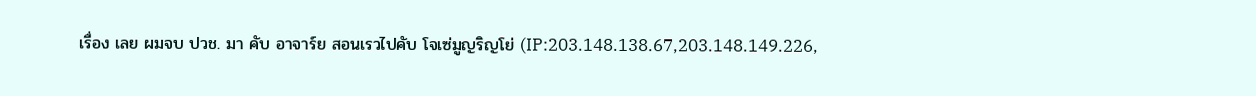เรื่อง เลย ผมจบ ปวช. มา คับ อาจาร์ย สอนเรวไปคับ โจเซ่มูญริญโย่ (IP:203.148.138.67,203.148.149.226,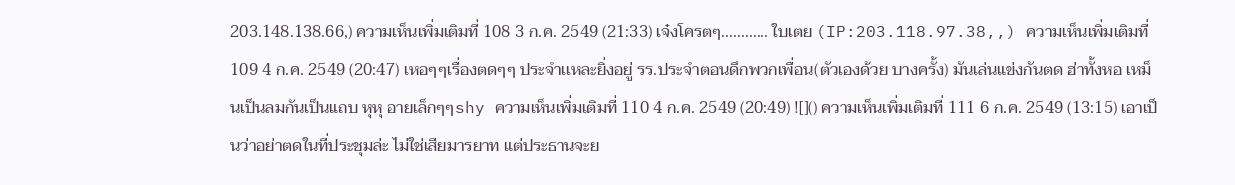203.148.138.66,) ความเห็นเพิ่มเติมที่ 108 3 ก.ค. 2549 (21:33) เจ๋งโครตๆ............ ใบเตย (IP:203.118.97.38,,) ความเห็นเพิ่มเติมที่ 109 4 ก.ค. 2549 (20:47) เหอๆๆเรื่องตดๆๆ ประจำเเหละยิ่งอยู่ รร.ประจำตอนดึกพวกเพื่อน(ตัวเองด้วย บางครั้ง) มันเล่นแข่งกันตด ฮ่าทั้งหอ เหม็นเป็นลมกันเป็นแถบ หุหุ อายเล็กๆๆshy ความเห็นเพิ่มเติมที่ 110 4 ก.ค. 2549 (20:49) ![]() ความเห็นเพิ่มเติมที่ 111 6 ก.ค. 2549 (13:15) เอาเป็นว่าอย่าตดในที่ประชุมล่ะ ไม่ใช่เสียมารยาท แต่ประธานจะย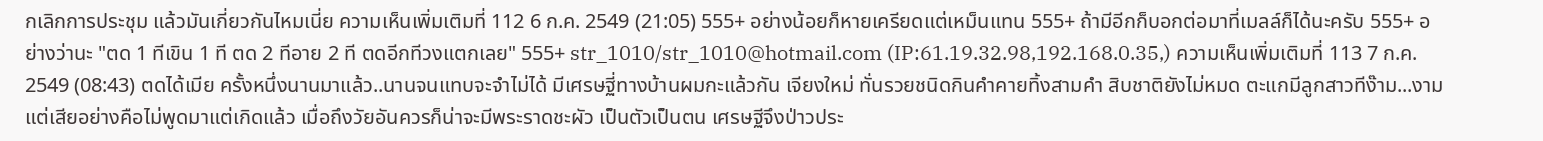กเลิกการประชุม แล้วมันเกี่ยวกันไหมเนี่ย ความเห็นเพิ่มเติมที่ 112 6 ก.ค. 2549 (21:05) 555+ อย่างน้อยก็หายเครียดแต่เหม็นแทน 555+ ถ้ามีอีกก็บอกต่อมาที่เมลล์ก็ได้นะครับ 555+ อย่างว่านะ "ตด 1 ทีเขิน 1 ที ตด 2 ทีอาย 2 ที ตดอีกทีวงแตกเลย" 555+ str_1010/str_1010@hotmail.com (IP:61.19.32.98,192.168.0.35,) ความเห็นเพิ่มเติมที่ 113 7 ก.ค. 2549 (08:43) ตดได้เมีย ครั้งหนึ่งนานมาแล้ว..นานจนแทบจะจำไม่ได้ มีเศรษฐี่ทางบ้านผมกะแล้วกัน เจียงใหม่ ทั่นรวยชนิดกินคำคายทิ้งสามคำ สิบชาติยังไม่หมด ตะแกมีลูกสาวทีง๊าม...งาม แต่เสียอย่างคือไม่พูดมาแต่เกิดแล้ว เมื่อถึงวัยอันควรก็น่าจะมีพระราดชะผัว เป็นตัวเป็นตน เศรษฐีจึงป่าวประ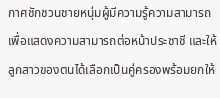กาศชักชวนชายหนุ่มผู้มีความรู้ความสามารถ เพื่อแสดงความสามารถต่อหน้าประชาชี และให้ลูกสาวของตนได้เลือกเป็นคู่ครองพร้อมยกให้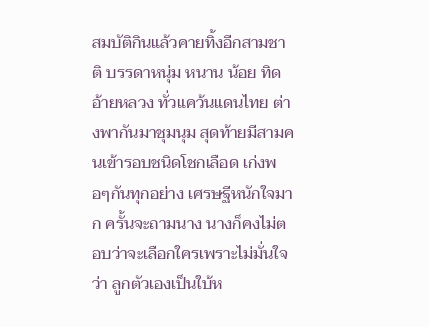สมบัติกินแล้วคายทิ้งอีกสามชาติ บรรดาหนุ่ม หนาน น้อย ทิด อ้ายหลวง ทั่วแคว้นแดนไทย ต่างพากันมาชุมนุม สุดท้ายมีสามคนเข้ารอบชนิดโชกเลือด เก่งพอๆกันทุกอย่าง เศรษฐีหนักใจมาก ครั้นจะถามนาง นางก็คงไม่ตอบว่าจะเลือกใครเพราะไม่มั่นใจว่า ลูกตัวเองเป็นใบ้ห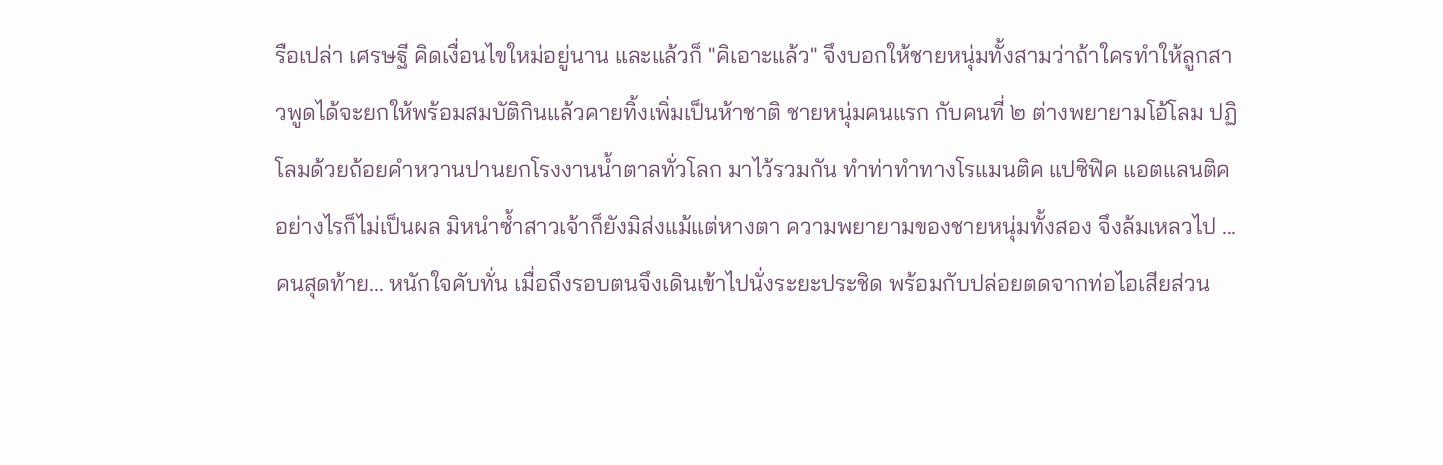รือเปล่า เศรษฐี คิดเงื่อนไขใหม่อยู่นาน และแล้วก็ "คิเอาะแล้ว" จึงบอกให้ชายหนุ่มทั้งสามว่าถ้าใครทำให้ลูกสาวพูดได้จะยกให้พร้อมสมบัติกินแล้วคายทิ้งเพิ่มเป็นห้าชาติ ชายหนุ่มคนแรก กับคนที่ ๒ ต่างพยายามโอ้โลม ปฏิโลมด้วยถ้อยคำหวานปานยกโรงงานน้ำตาลทั่วโลก มาไว้รวมกัน ทำท่าทำทางโรแมนติค แปซิฟิค แอตแลนติค อย่างไรก็ไม่เป็นผล มิหนำซ้ำสาวเจ้าก็ยังมิส่งแม้แต่หางตา ความพยายามของชายหนุ่มทั้งสอง จึงล้มเหลวไป ...คนสุดท้าย... หนักใจคับทั่น เมื่อถึงรอบตนจึงเดินเข้าไปนั่งระยะประชิด พร้อมกับปล่อยตดจากท่อไอเสียส่วน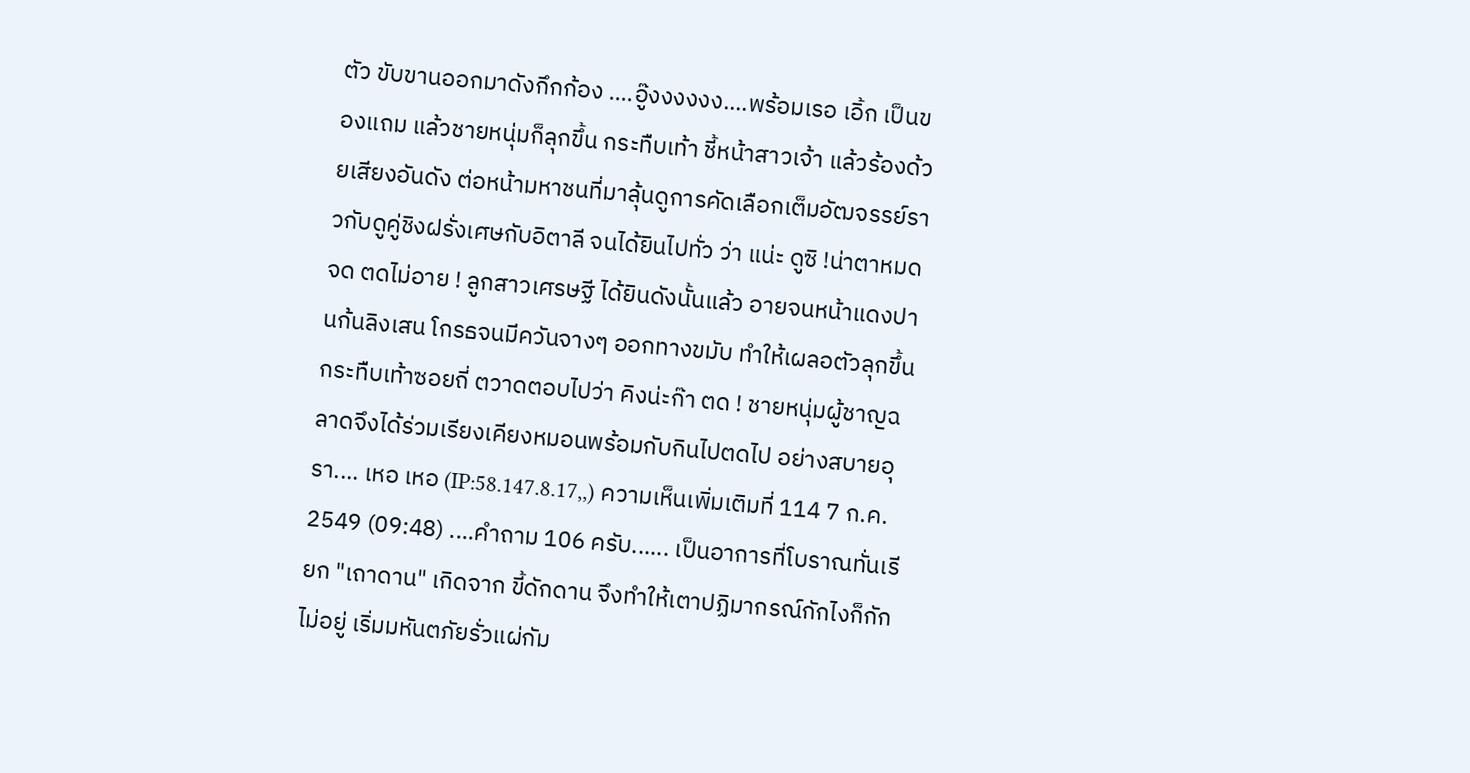ตัว ขับขานออกมาดังกึกก้อง ....อู๊งงงงงง....พร้อมเรอ เอิ้ก เป็นของแถม แล้วชายหนุ่มก็ลุกขึ้น กระทืบเท้า ชี้หน้าสาวเจ้า แล้วร้องด้วยเสียงอันดัง ต่อหน้ามหาชนที่มาลุ้นดูการคัดเลือกเต็มอัฒจรรย์ราวกับดูคู่ชิงฝรั่งเศษกับอิตาลี จนได้ยินไปทั่ว ว่า แน่ะ ดูซิ !น่าตาหมดจด ตดไม่อาย ! ลูกสาวเศรษฐี ได้ยินดังนั้นแล้ว อายจนหน้าแดงปานก้นลิงเสน โกรธจนมีควันจางๆ ออกทางขมับ ทำให้เผลอตัวลุกขึ้น กระทืบเท้าซอยถี่ ตวาดตอบไปว่า คิงน่ะก๊า ตด ! ชายหนุ่มผู้ชาญฉลาดจึงได้ร่วมเรียงเคียงหมอนพร้อมกับกินไปตดไป อย่างสบายอุรา.... เหอ เหอ (IP:58.147.8.17,,) ความเห็นเพิ่มเติมที่ 114 7 ก.ค. 2549 (09:48) ....คำถาม 106 ครับ...... เป็นอาการที่โบราณทั่นเรียก "เถาดาน" เกิดจาก ขี้ดักดาน จึงทำให้เตาปฏิมากรณ์กักไงก็กักไม่อยู่ เริ่มมหันตภัยรั่วแผ่กัม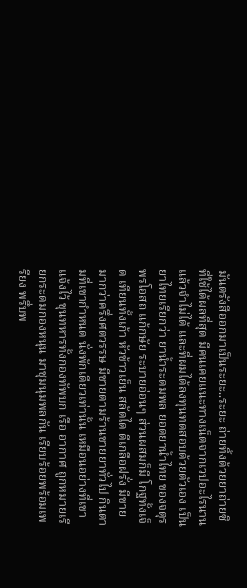มันตรังสีออกมาเป็นระยะ..ระยะ ถ่ายทิ้งด้วยยาถ่ายซิ ที่ใช้ได้ผลที่สุด มีคนเคยแนะทางเน็ตจากเวปอะไรนานแล้วจำไม่ได้ และที่ผมได้ลงทุนทดสอบด้วยตัวเอง เป็นยาไทยเรียกว่า ยาน้ำระดมพล ยอดยาน้ำไทย ของจตุรพรโอสถ แก้กษัย ระบายอ่อนๆ ส่วนผสมก็มี โกฐทั้งเจ็ด เทียนทั้งเก้า หัวข้าวเย็น สลัดได ดีเกลือฝรั่ง มีขายมากว่าครึ่งศตวรรษ มีขายตามร้านขายยาทั่วไป กินตามที่เขากำหนด นั่งพักเดียวเท่านั้น เหมือนอย่างที่เขาแจ้งไว้ ขุนทหารทั้งกองทัพบก เรือ อากาศ ถูกหมายเรียกระดมกองหนุน มาชุมนุมพลกัน เรียบร้อยพร้อมเพรียง พรึ่บพ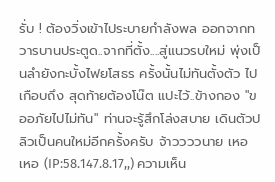รั่บ ! ต้องวิ่งเข้าไประบายกำลังพล ออกจากทวารบานประตูด..จากที่ตั้ง....สู่แนวรบใหม่ พุ่งเป็นลำยังกะบั้งไฟยโสธร ครั้งนั้นไม่ทันตั้งตัว ไปเกือบถึง สุดท้ายต้องโน๊ต แปะไว้..ข้างกอง "ขออภัยไปไม่ทัน" ท่านจะรู้สึกโล่งสบาย เดินตัวปลิวเป็นคนใหม่อีกครั้งครับ จ้าววววนาย เหอ เหอ (IP:58.147.8.17,,) ความเห็น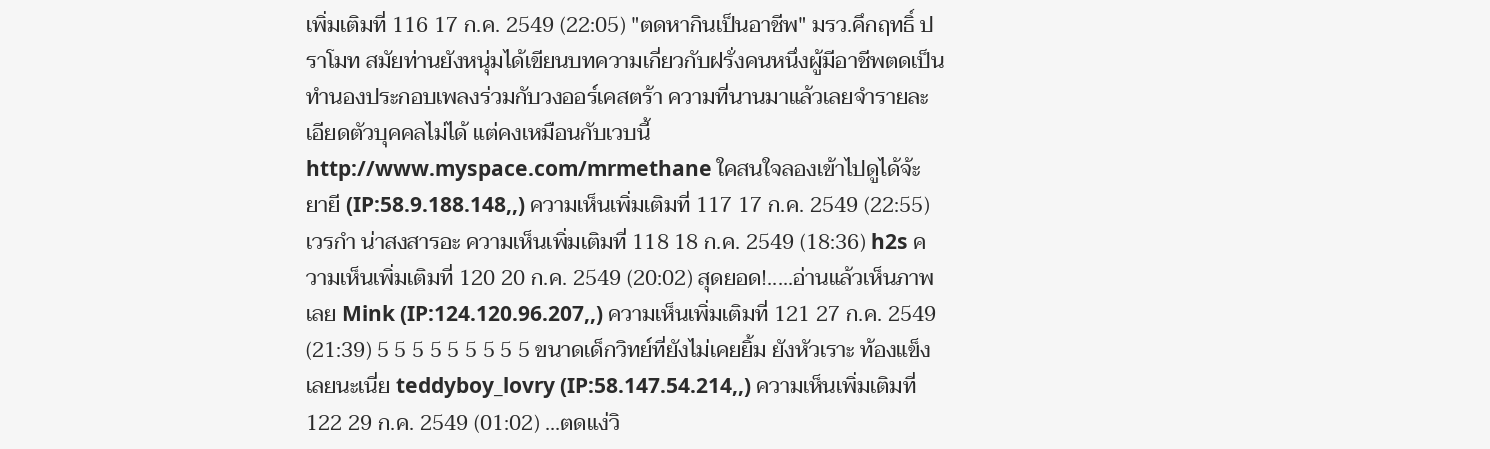เพิ่มเติมที่ 116 17 ก.ค. 2549 (22:05) "ตดหากินเป็นอาชีพ" มรว.คึกฤทธิ์ ปราโมท สมัยท่านยังหนุ่มได้เขียนบทความเกี่ยวกับฝรั่งคนหนึ่งผู้มีอาชีพตดเป็นทำนองประกอบเพลงร่วมกับวงออร์เคสตร้า ความที่นานมาแล้วเลยจำรายละเอียดตัวบุคคลไม่ได้ แต่คงเหมือนกับเวบนี้ http://www.myspace.com/mrmethane ใคสนใจลองเข้าไปดูได้จ้ะ ยายี (IP:58.9.188.148,,) ความเห็นเพิ่มเติมที่ 117 17 ก.ค. 2549 (22:55) เวรกำ น่าสงสารอะ ความเห็นเพิ่มเติมที่ 118 18 ก.ค. 2549 (18:36) h2s ความเห็นเพิ่มเติมที่ 120 20 ก.ค. 2549 (20:02) สุดยอด!.....อ่านแล้วเห็นภาพเลย Mink (IP:124.120.96.207,,) ความเห็นเพิ่มเติมที่ 121 27 ก.ค. 2549 (21:39) 5 5 5 5 5 5 5 5 5 ขนาดเด็กวิทย์ที่ยังไม่เคยยิ้ม ยังหัวเราะ ท้องแข็งเลยนะเนี่ย teddyboy_lovry (IP:58.147.54.214,,) ความเห็นเพิ่มเติมที่ 122 29 ก.ค. 2549 (01:02) ...ตดแง่วิ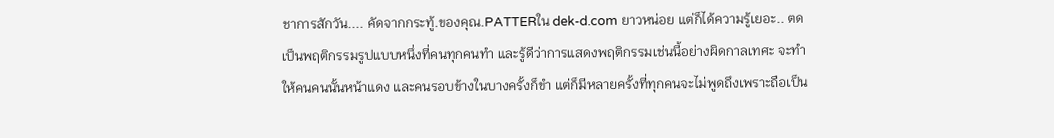ชาการสักวัน.... คัดจากกระทู้.ของคุณ.PATTERใน dek-d.com ยาวหน่อย แต่ก็ได้ความรู้เยอะ.. ตดเป็นพฤติกรรมรูปแบบหนึ่งที่คนทุกคนทำ และรู้ดีว่าการแสดงพฤติกรรมเช่นนี้อย่างผิดกาลเทศะ จะทำให้คนคนนั้นหน้าแดง และคนรอบข้างในบางครั้งก็ขำ แต่ก็มีหลายครั้งที่ทุกคนจะไม่พูดถึงเพราะถือเป็น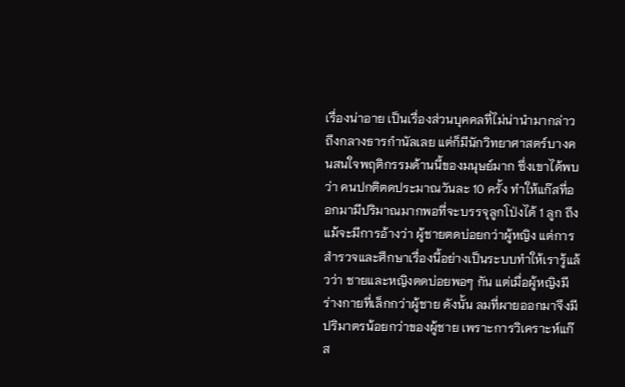เรื่องน่าอาย เป็นเรื่องส่วนบุคคลที่ไม่น่านำมากล่าวถึงกลางธารกำนัลเลย แต่ก็มีนักวิทยาศาสตร์บางคนสนใจพฤติกรรมด้านนี้ของมนุษย์มาก ซึ่งเขาได้พบว่า คนปกติตดประมาณวันละ 10 ครั้ง ทำให้แก๊สที่ออกมามีปริมาณมากพอที่จะบรรจุลูกโป่งได้ 1 ลูก ถึงแม้จะมีการอ้างว่า ผู้ชายตดบ่อยกว่าผู้หญิง แต่การสำรวจและศึกษาเรื่องนี้อย่างเป็นระบบทำให้เรารู้แล้วว่า ชายและหญิงตดบ่อยพอๆ กัน แต่เมื่อผู้หญิงมีร่างกายที่เล็กกว่าผู้ชาย ดังนั้น ลมที่ผายออกมาจึงมีปริมาตรน้อยกว่าของผู้ชาย เพราะการวิเคราะห์แก๊ส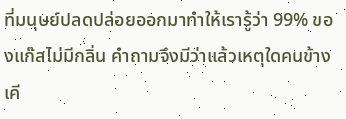ที่มนุษย์ปลดปล่อยออกมาทำให้เรารู้ว่า 99% ของแก๊สไม่มีกลิ่น คำถามจึงมีว่าแล้วเหตุใดคนข้างเคี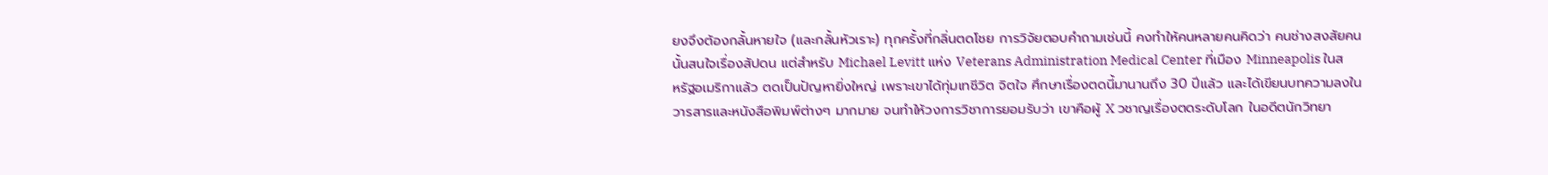ยงจึงต้องกลั้นหายใจ (และกลั้นหัวเราะ) ทุกครั้งที่กลิ่นตดโชย การวิจัยตอบคำถามเช่นนี้ คงทำให้คนหลายคนคิดว่า คนช่างสงสัยคนนั้นสนใจเรื่องสัปดน แต่สำหรับ Michael Levitt แห่ง Veterans Administration Medical Center ที่เมือง Minneapolis ในสหรัฐอเมริกาแล้ว ตดเป็นปัญหายิ่งใหญ่ เพราะเขาได้ทุ่มเทชีวิต จิตใจ ศึกษาเรื่องตดนี้มานานถึง 30 ปีแล้ว และได้เขียนบทความลงในวารสารและหนังสือพิมพ์ต่างๆ มากมาย จนทำให้วงการวิชาการยอมรับว่า เขาคือผู้ X วชาญเรื่องตดระดับโลก ในอดีตนักวิทยา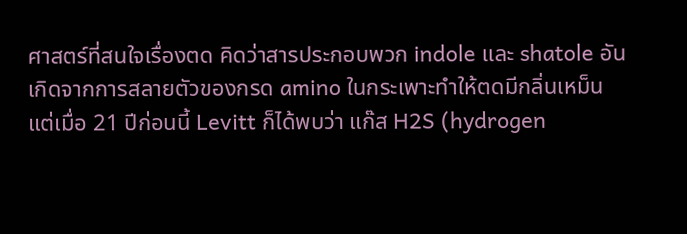ศาสตร์ที่สนใจเรื่องตด คิดว่าสารประกอบพวก indole และ shatole อันเกิดจากการสลายตัวของกรด amino ในกระเพาะทำให้ตดมีกลิ่นเหม็น แต่เมื่อ 21 ปีก่อนนี้ Levitt ก็ได้พบว่า แก๊ส H2S (hydrogen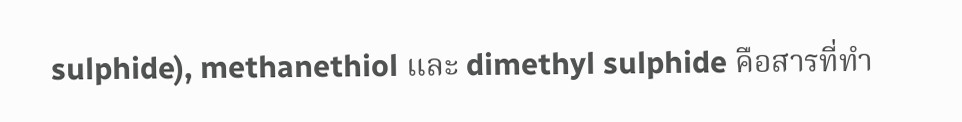sulphide), methanethiol และ dimethyl sulphide คือสารที่ทำ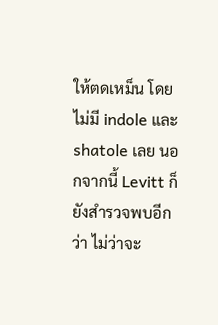ให้ตดเหม็น โดยไม่มี indole และ shatole เลย นอกจากนี้ Levitt ก็ยังสำรวจพบอีกว่า ไม่ว่าจะ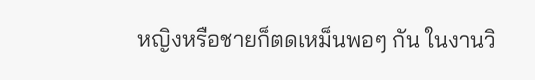หญิงหรือชายก็ตดเหม็นพอๆ กัน ในงานวิ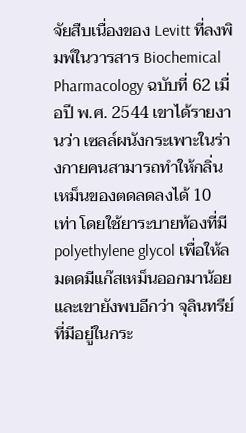จัยสืบเนื่องของ Levitt ที่ลงพิมพ์ในวารสาร Biochemical Pharmacology ฉบับที่ 62 เมื่อปี พ.ศ. 2544 เขาได้รายงานว่า เซลล์ผนังกระเพาะในร่างกายคนสามารถทำให้กลิ่นเหม็นของตดลดลงได้ 10 เท่า โดยใช้ยาระบายท้องที่มี polyethylene glycol เพื่อให้ลมตดมีแก๊สเหม็นออกมาน้อย และเขายังพบอีกว่า จุลินทรีย์ที่มีอยู่ในกระ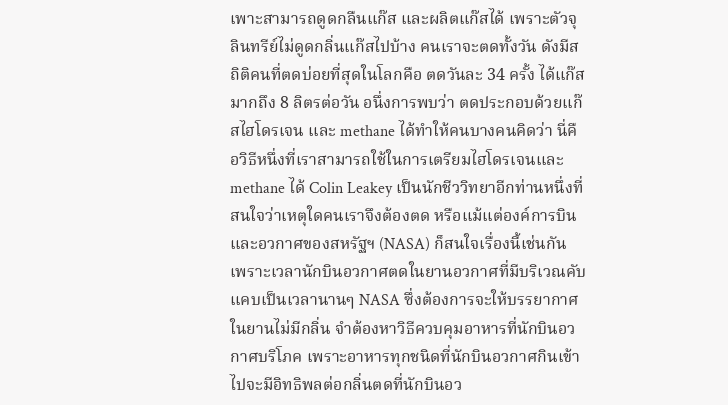เพาะสามารถดูดกลืนแก๊ส และผลิตแก๊สได้ เพราะตัวจุลินทรีย์ไม่ดูดกลิ่นแก๊สไปบ้าง คนเราจะตดทั้งวัน ดังมีสถิติคนที่ตดบ่อยที่สุดในโลกคือ ตดวันละ 34 ครั้ง ได้แก๊สมากถึง 8 ลิตรต่อวัน อนึ่งการพบว่า ตดประกอบด้วยแก๊สไฮโดรเจน และ methane ได้ทำให้คนบางคนคิดว่า นี่คือวิธีหนึ่งที่เราสามารถใช้ในการเตรียมไฮโดรเจนและ methane ได้ Colin Leakey เป็นนักชีววิทยาอีกท่านหนึ่งที่สนใจว่าเหตุใดคนเราจึงต้องตด หรือแม้แต่องค์การบินและอวกาศของสหรัฐฯ (NASA) ก็สนใจเรื่องนี้เช่นกัน เพราะเวลานักบินอวกาศตดในยานอวกาศที่มีบริเวณคับแคบเป็นเวลานานๆ NASA ซึ่งต้องการจะให้บรรยากาศในยานไม่มีกลิ่น จำต้องหาวิธีควบคุมอาหารที่นักบินอวกาศบริโภค เพราะอาหารทุกชนิดที่นักบินอวกาศกินเข้าไปจะมีอิทธิพลต่อกลิ่นตดที่นักบินอว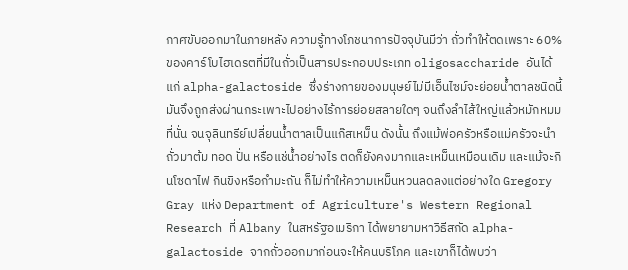กาศขับออกมาในภายหลัง ความรู้ทางโภชนาการปัจจุบันมีว่า ถั่วทำให้ตดเพราะ 60% ของคาร์โบไฮเดรตที่มีในถั่วเป็นสารประกอบประเภท oligosaccharide อันได้แก่ alpha-galactoside ซึ่งร่างกายของมนุษย์ไม่มีเอ็นไซม์จะย่อยน้ำตาลชนิดนี้ มันจึงถูกส่งผ่านกระเพาะไปอย่างไร้การย่อยสลายใดๆ จนถึงลำไส้ใหญ่แล้วหมักหมมที่นั่น จนจุลินทรีย์เปลี่ยนน้ำตาลเป็นแก๊สเหม็น ดังนั้น ถึงแม้พ่อครัวหรือแม่ครัวจะนำถั่วมาต้ม ทอด ปั่น หรือแช่น้ำอย่างไร ตดก็ยังคงมากและเหม็นเหมือนเดิม และแม้จะกินโซดาไฟ กินขิงหรือกำมะถัน ก็ไม่ทำให้ความเหม็นหวนลดลงแต่อย่างใด Gregory Gray แห่ง Department of Agriculture's Western Regional Research ที่ Albany ในสหรัฐอเมริกา ได้พยายามหาวิธีสกัด alpha-galactoside จากถั่วออกมาก่อนจะให้คนบริโภค และเขาก็ได้พบว่า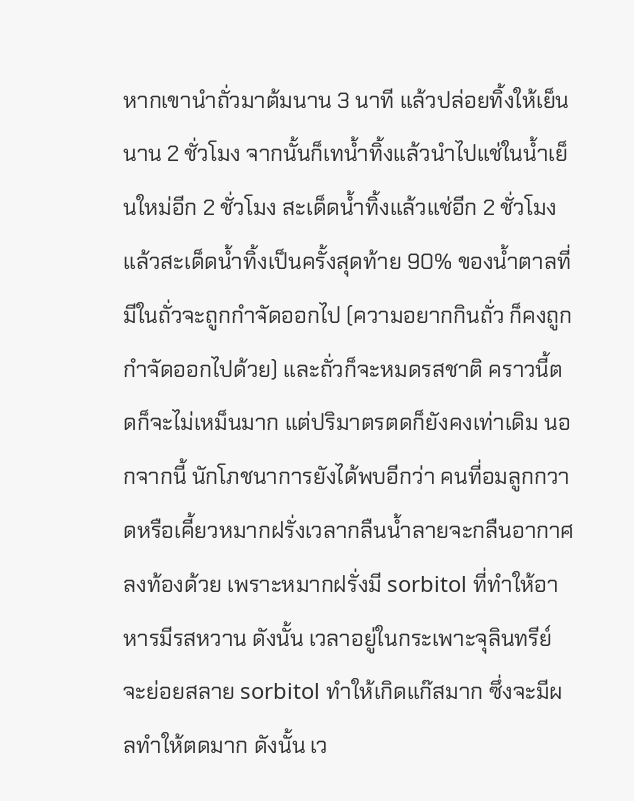หากเขานำถั่วมาต้มนาน 3 นาที แล้วปล่อยทิ้งให้เย็นนาน 2 ชั่วโมง จากนั้นก็เทน้ำทิ้งแล้วนำไปแช่ในน้ำเย็นใหม่อีก 2 ชั่วโมง สะเด็ดน้ำทิ้งแล้วแช่อีก 2 ชั่วโมง แล้วสะเด็ดน้ำทิ้งเป็นครั้งสุดท้าย 90% ของน้ำตาลที่มีในถั่วจะถูกกำจัดออกไป (ความอยากกินถั่ว ก็คงถูกกำจัดออกไปด้วย) และถั่วก็จะหมดรสชาติ คราวนี้ตดก็จะไม่เหม็นมาก แต่ปริมาตรตดก็ยังคงเท่าเดิม นอกจากนี้ นักโภชนาการยังได้พบอีกว่า คนที่อมลูกกวาดหรือเคี้ยวหมากฝรั่งเวลากลืนน้ำลายจะกลืนอากาศลงท้องด้วย เพราะหมากฝรั่งมี sorbitol ที่ทำให้อาหารมีรสหวาน ดังนั้น เวลาอยู่ในกระเพาะจุลินทรีย์จะย่อยสลาย sorbitol ทำให้เกิดแก๊สมาก ซึ่งจะมีผลทำให้ตดมาก ดังนั้น เว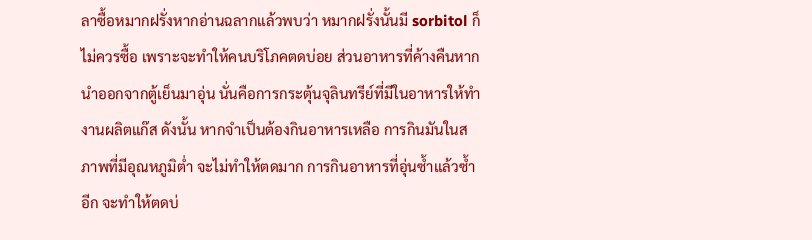ลาซื้อหมากฝรั่งหากอ่านฉลากแล้วพบว่า หมากฝรั่งนั้นมี sorbitol ก็ไม่ควรซื้อ เพราะจะทำให้คนบริโภคตดบ่อย ส่วนอาหารที่ค้างคืนหากนำออกจากตู้เย็นมาอุ่น นั่นคือการกระตุ้นจุลินทรีย์ที่มีในอาหารให้ทำงานผลิตแก๊ส ดังนั้น หากจำเป็นต้องกินอาหารเหลือ การกินมันในสภาพที่มีอุณหภูมิต่ำ จะไม่ทำให้ตดมาก การกินอาหารที่อุ่นซ้ำแล้วซ้ำอีก จะทำให้ตดบ่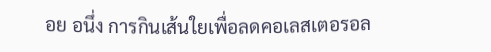อย อนึ่ง การกินเส้นใยเพื่อลดคอเลสเตอรอล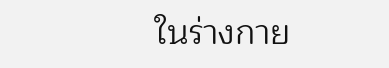ในร่างกาย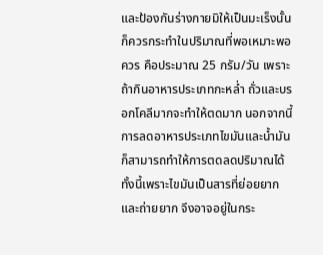และป้องกันร่างกายมิให้เป็นมะเร็งนั้น ก็ควรกระทำในปริมาณที่พอเหมาะพอควร คือประมาณ 25 กรัม/วัน เพราะถ้ากินอาหารประเภทกะหล่ำ ถั่วและบรอกโคลีมากจะทำให้ตดมาก นอกจากนี้การลดอาหารประเภทไขมันและน้ำมัน ก็สามารถทำให้การตดลดปริมาณได้ ทั้งนี้เพราะไขมันเป็นสารที่ย่อยยากและถ่ายยาก จึงอาจอยู่ในกระ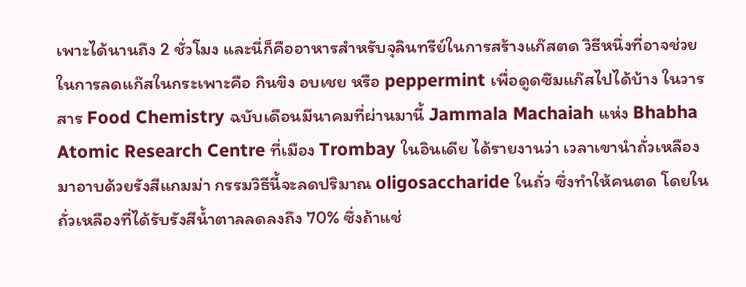เพาะได้นานถึง 2 ชั่วโมง และนี่ก็คืออาหารสำหรับจุลินทรีย์ในการสร้างแก๊สตด วิธีหนึ่งที่อาจช่วยในการลดแก๊สในกระเพาะคือ กินขิง อบเชย หรือ peppermint เพื่อดูดซึมแก๊สไปได้บ้าง ในวารสาร Food Chemistry ฉบับเดือนมีนาคมที่ผ่านมานี้ Jammala Machaiah แห่ง Bhabha Atomic Research Centre ที่เมือง Trombay ในอินเดีย ได้รายงานว่า เวลาเขานำถั่วเหลืองมาอาบด้วยรังสีแกมม่า กรรมวิธีนี้จะลดปริมาณ oligosaccharide ในถั่ว ซึ่งทำให้คนตด โดยในถั่วเหลืองที่ได้รับรังสีน้ำตาลลดลงถึง 70% ซึ่งถ้าแช่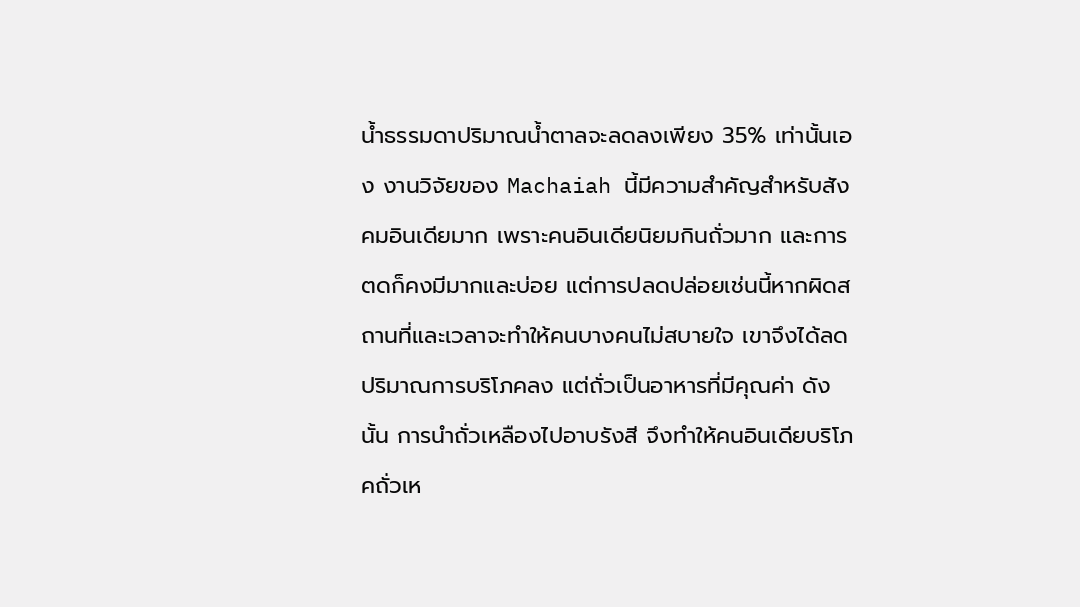น้ำธรรมดาปริมาณน้ำตาลจะลดลงเพียง 35% เท่านั้นเอง งานวิจัยของ Machaiah นี้มีความสำคัญสำหรับสังคมอินเดียมาก เพราะคนอินเดียนิยมกินถั่วมาก และการตดก็คงมีมากและบ่อย แต่การปลดปล่อยเช่นนี้หากผิดสถานที่และเวลาจะทำให้คนบางคนไม่สบายใจ เขาจึงได้ลดปริมาณการบริโภคลง แต่ถั่วเป็นอาหารที่มีคุณค่า ดังนั้น การนำถั่วเหลืองไปอาบรังสี จึงทำให้คนอินเดียบริโภคถั่วเห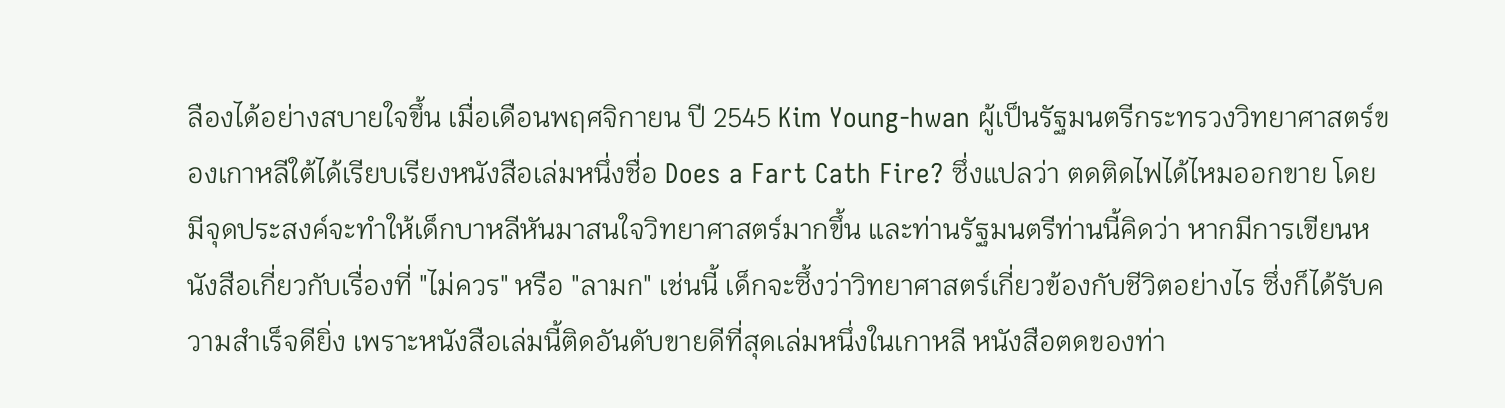ลืองได้อย่างสบายใจขึ้น เมื่อเดือนพฤศจิกายน ปี 2545 Kim Young-hwan ผู้เป็นรัฐมนตรีกระทรวงวิทยาศาสตร์ของเกาหลีใต้ได้เรียบเรียงหนังสือเล่มหนึ่งชื่อ Does a Fart Cath Fire? ซึ่งแปลว่า ตดติดไฟได้ไหมออกขาย โดยมีจุดประสงค์จะทำให้เด็กบาหลีหันมาสนใจวิทยาศาสตร์มากขึ้น และท่านรัฐมนตรีท่านนี้คิดว่า หากมีการเขียนหนังสือเกี่ยวกับเรื่องที่ "ไม่ควร" หรือ "ลามก" เช่นนี้ เด็กจะซึ้งว่าวิทยาศาสตร์เกี่ยวข้องกับชีวิตอย่างไร ซึ่งก็ได้รับความสำเร็จดียิ่ง เพราะหนังสือเล่มนี้ติดอันดับขายดีที่สุดเล่มหนึ่งในเกาหลี หนังสือตดของท่า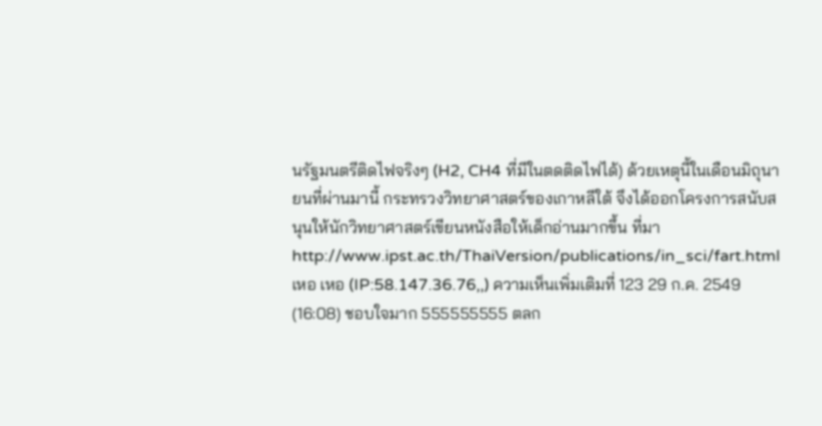นรัฐมนตรีติดไฟจริงๆ (H2, CH4 ที่มีในตดติดไฟได้) ด้วยเหตุนี้ในเดือนมิถุนายนที่ผ่านมานี้ กระทรวงวิทยาศาสตร์ของเกาหลีใต้ จึงได้ออกโครงการสนับสนุนให้นักวิทยาศาสตร์เขียนหนังสือให้เด็กอ่านมากขึ้น ที่มาhttp://www.ipst.ac.th/ThaiVersion/publications/in_sci/fart.html เหอ เหอ (IP:58.147.36.76,,) ความเห็นเพิ่มเติมที่ 123 29 ก.ค. 2549 (16:08) ชอบใจมาก 555555555 ตลก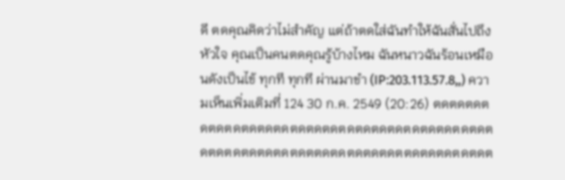ดี ตดคุณคิดว่าไม่สำคัญ แต่ถ้าตดใส่ฉันทำให้ฉันสั่นไปถึงหัวใจ คุณเป็นคนตดคุณรู้บ้างไหม ฉันหนาวฉันร้อนเหมือนดังเป็นไข้ ทุกที ทุกที ผ่านมาขำ (IP:203.113.57.8,,) ความเห็นเพิ่มเติมที่ 124 30 ก.ค. 2549 (20:26) ตดตดตดตดตดตดตดตดตดตดตดตดตดตดตดตดตดตดตดตดตดตดตดตดตดตดตดตดตตดตดตดตดตดตตดตดตดตดตดต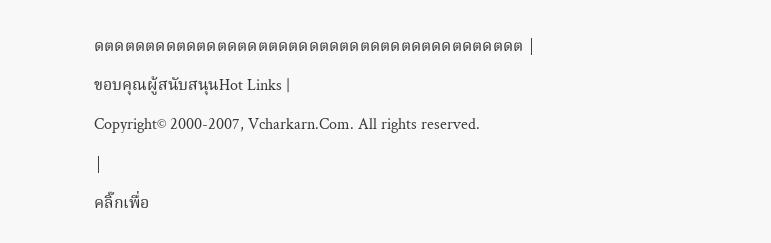ดตดตดตดดตดตดตดตดตตดตดดตดตดตดตดตดตดดตดตดตดต |
ขอบคุณผู้สนับสนุนHot Links |
Copyright© 2000-2007, Vcharkarn.Com. All rights reserved.
|
คลิ๊กเพื่อ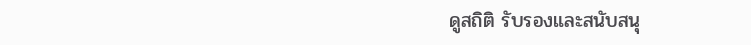ดูสถิติ รับรองและสนับสนุ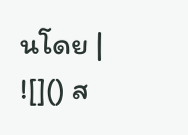นโดย |
![]() ส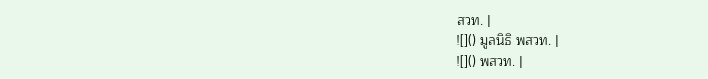สวท. |
![]() มูลนิธิ พสวท. |
![]() พสวท. |